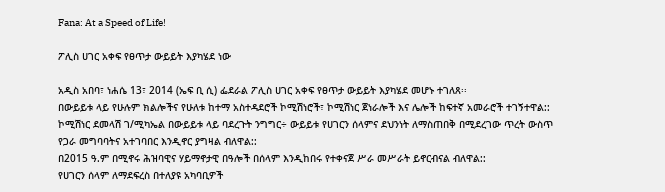Fana: At a Speed of Life!

ፖሊስ ሀገር አቀፍ የፀጥታ ውይይት እያካሄደ ነው

አዲስ አበባ፣ ነሐሴ 13፣ 2014 (ኤፍ ቢ ሲ) ፌደራል ፖሊስ ሀገር አቀፍ የፀጥታ ውይይት እያካሄደ መሆኑ ተገለጸ፡፡
በውይይቱ ላይ የሁሉም ክልሎችና የሁለቱ ከተማ አስተዳደሮች ኮሚሽነሮች፣ ኮሚሽነር ጀነራሎች እና ሌሎች ከፍተኛ አመራሮች ተገኝተዋል::
ኮሚሽነር ደመላሽ ገ/ሚካኤል በውይይቱ ላይ ባደረጉት ንግግር÷ ውይይቱ የሀገርን ሰላምና ደህንነት ለማስጠበቅ በሚደረገው ጥረት ውስጥ የጋራ መግባባትና አተገባበር እንዲኖር ያግዛል ብለዋል::
በ2015 ዓ.ም በሚኖሩ ሕዝባዊና ሃይማኖታዊ በዓሎች በሰላም እንዲከበሩ የተቀናጀ ሥራ መሥራት ይኖርብናል ብለዋል::
የሀገርን ሰላም ለማደፍረስ በተለያዩ አካባቢዎች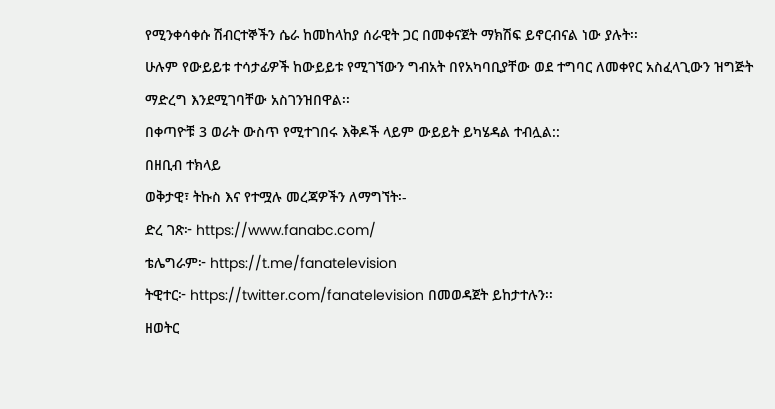የሚንቀሳቀሱ ሽብርተኞችን ሴራ ከመከላከያ ሰራዊት ጋር በመቀናጀት ማክሽፍ ይኖርብናል ነው ያሉት፡፡
ሁሉም የውይይቱ ተሳታፊዎች ከውይይቱ የሚገኘውን ግብአት በየአካባቢያቸው ወደ ተግባር ለመቀየር አስፈላጊውን ዝግጅት ማድረግ እንደሚገባቸው አስገንዝበዋል፡፡
በቀጣዮቹ 3 ወራት ውስጥ የሚተገበሩ እቅዶች ላይም ውይይት ይካሄዳል ተብሏል::
በዘቢብ ተክላይ
ወቅታዊ፣ ትኩስ እና የተሟሉ መረጃዎችን ለማግኘት፡-
ድረ ገጽ፦ https://www.fanabc.com/
ቴሌግራም፦ https://t.me/fanatelevision
ትዊተር፦ https://twitter.com/fanatelevision በመወዳጀት ይከታተሉን፡፡
ዘወትር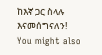ከእኛ ጋር ስላሉ እናመሰግናለን!
You might also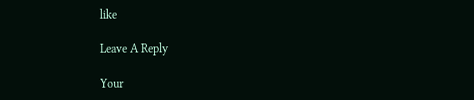like

Leave A Reply

Your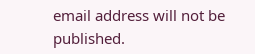email address will not be published.